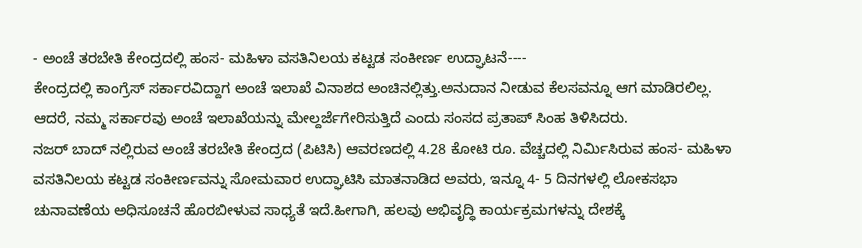- ಅಂಚೆ ತರಬೇತಿ ಕೇಂದ್ರದಲ್ಲಿ ಹಂಸ- ಮಹಿಳಾ ವಸತಿನಿಲಯ ಕಟ್ಟಡ ಸಂಕೀರ್ಣ ಉದ್ಘಾಟನೆ----
ಕೇಂದ್ರದಲ್ಲಿ ಕಾಂಗ್ರೆಸ್ ಸರ್ಕಾರವಿದ್ದಾಗ ಅಂಚೆ ಇಲಾಖೆ ವಿನಾಶದ ಅಂಚಿನಲ್ಲಿತ್ತು.ಅನುದಾನ ನೀಡುವ ಕೆಲಸವನ್ನೂ ಆಗ ಮಾಡಿರಲಿಲ್ಲ. ಆದರೆ, ನಮ್ಮ ಸರ್ಕಾರವು ಅಂಚೆ ಇಲಾಖೆಯನ್ನು ಮೇಲ್ದರ್ಜೆಗೇರಿಸುತ್ತಿದೆ ಎಂದು ಸಂಸದ ಪ್ರತಾಪ್ ಸಿಂಹ ತಿಳಿಸಿದರು.
ನಜರ್ ಬಾದ್ ನಲ್ಲಿರುವ ಅಂಚೆ ತರಬೇತಿ ಕೇಂದ್ರದ (ಪಿಟಿಸಿ) ಆವರಣದಲ್ಲಿ 4.28 ಕೋಟಿ ರೂ. ವೆಚ್ಚದಲ್ಲಿ ನಿರ್ಮಿಸಿರುವ ಹಂಸ- ಮಹಿಳಾ ವಸತಿನಿಲಯ ಕಟ್ಟಡ ಸಂಕೀರ್ಣವನ್ನು ಸೋಮವಾರ ಉದ್ಘಾಟಿಸಿ ಮಾತನಾಡಿದ ಅವರು, ಇನ್ನೂ 4- 5 ದಿನಗಳಲ್ಲಿ ಲೋಕಸಭಾ ಚುನಾವಣೆಯ ಅಧಿಸೂಚನೆ ಹೊರಬೀಳುವ ಸಾಧ್ಯತೆ ಇದೆ.ಹೀಗಾಗಿ, ಹಲವು ಅಭಿವೃದ್ಧಿ ಕಾರ್ಯಕ್ರಮಗಳನ್ನು ದೇಶಕ್ಕೆ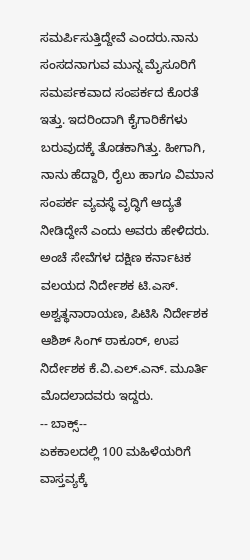ಸಮರ್ಪಿಸುತ್ತಿದ್ದೇವೆ ಎಂದರು.ನಾನು ಸಂಸದನಾಗುವ ಮುನ್ನ ಮೈಸೂರಿಗೆ ಸಮರ್ಪಕವಾದ ಸಂಪರ್ಕದ ಕೊರತೆ ಇತ್ತು. ಇದರಿಂದಾಗಿ ಕೈಗಾರಿಕೆಗಳು ಬರುವುದಕ್ಕೆ ತೊಡಕಾಗಿತ್ತು. ಹೀಗಾಗಿ, ನಾನು ಹೆದ್ದಾರಿ, ರೈಲು ಹಾಗೂ ವಿಮಾನ ಸಂಪರ್ಕ ವ್ಯವಸ್ಥೆ ವೃದ್ಧಿಗೆ ಆದ್ಯತೆ ನೀಡಿದ್ದೇನೆ ಎಂದು ಅವರು ಹೇಳಿದರು.
ಅಂಚೆ ಸೇವೆಗಳ ದಕ್ಷಿಣ ಕರ್ನಾಟಕ ವಲಯದ ನಿರ್ದೇಶಕ ಟಿ.ಎಸ್. ಅಶ್ವತ್ಥನಾರಾಯಣ, ಪಿಟಿಸಿ ನಿರ್ದೇಶಕ ಆಶಿಶ್ ಸಿಂಗ್ ಠಾಕೂರ್, ಉಪ ನಿರ್ದೇಶಕ ಕೆ.ವಿ.ಎಲ್.ಎನ್. ಮೂರ್ತಿ ಮೊದಲಾದವರು ಇದ್ದರು.
-- ಬಾಕ್ಸ್--
ಏಕಕಾಲದಲ್ಲಿ 100 ಮಹಿಳೆಯರಿಗೆ ವಾಸ್ತವ್ಯಕ್ಕೆ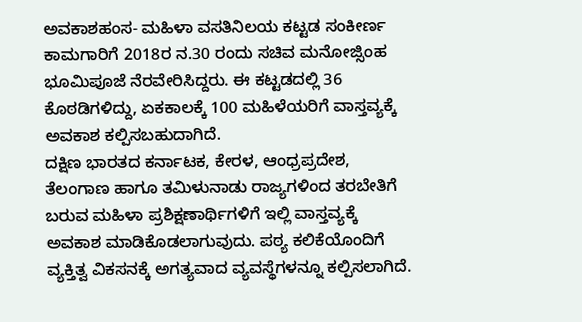ಅವಕಾಶಹಂಸ- ಮಹಿಳಾ ವಸತಿನಿಲಯ ಕಟ್ಟಡ ಸಂಕೀರ್ಣ ಕಾಮಗಾರಿಗೆ 2018ರ ನ.30 ರಂದು ಸಚಿವ ಮನೋಜ್ಸಿಂಹ ಭೂಮಿಪೂಜೆ ನೆರವೇರಿಸಿದ್ದರು. ಈ ಕಟ್ಟಡದಲ್ಲಿ 36 ಕೊಠಡಿಗಳಿದ್ದು, ಏಕಕಾಲಕ್ಕೆ 100 ಮಹಿಳೆಯರಿಗೆ ವಾಸ್ತವ್ಯಕ್ಕೆ ಅವಕಾಶ ಕಲ್ಪಿಸಬಹುದಾಗಿದೆ.
ದಕ್ಷಿಣ ಭಾರತದ ಕರ್ನಾಟಕ, ಕೇರಳ, ಆಂಧ್ರಪ್ರದೇಶ, ತೆಲಂಗಾಣ ಹಾಗೂ ತಮಿಳುನಾಡು ರಾಜ್ಯಗಳಿಂದ ತರಬೇತಿಗೆ ಬರುವ ಮಹಿಳಾ ಪ್ರಶಿಕ್ಷಣಾರ್ಥಿಗಳಿಗೆ ಇಲ್ಲಿ ವಾಸ್ತವ್ಯಕ್ಕೆ ಅವಕಾಶ ಮಾಡಿಕೊಡಲಾಗುವುದು. ಪಠ್ಯ ಕಲಿಕೆಯೊಂದಿಗೆ ವ್ಯಕ್ತಿತ್ವ ವಿಕಸನಕ್ಕೆ ಅಗತ್ಯವಾದ ವ್ಯವಸ್ಥೆಗಳನ್ನೂ ಕಲ್ಪಿಸಲಾಗಿದೆ.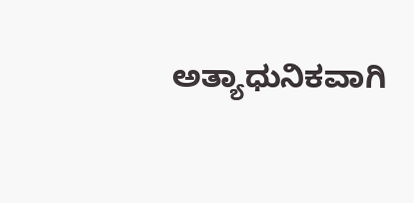ಅತ್ಯಾಧುನಿಕವಾಗಿ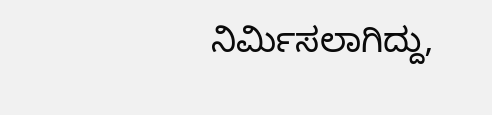ನಿರ್ಮಿಸಲಾಗಿದ್ದು,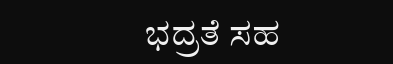ಭದ್ರತೆ ಸಹ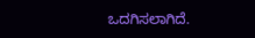ಒದಗಿಸಲಾಗಿದೆ.